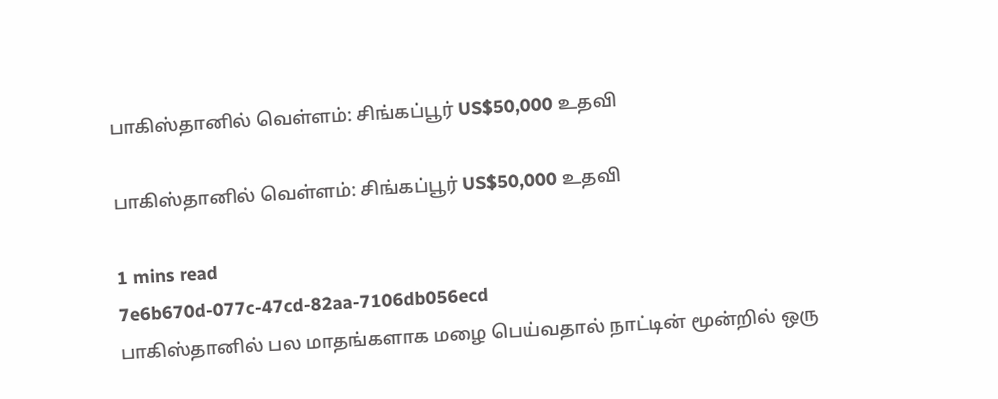பாகிஸ்தானில் வெள்ளம்: சிங்கப்பூர் US$50,000 உதவி

பாகிஸ்தானில் வெள்ளம்: சிங்கப்பூர் US$50,000 உதவி

1 mins read
7e6b670d-077c-47cd-82aa-7106db056ecd
பாகிஸ்தானில் பல மாதங்களாக மழை பெய்வதால் நாட்டின் மூன்றில் ஒரு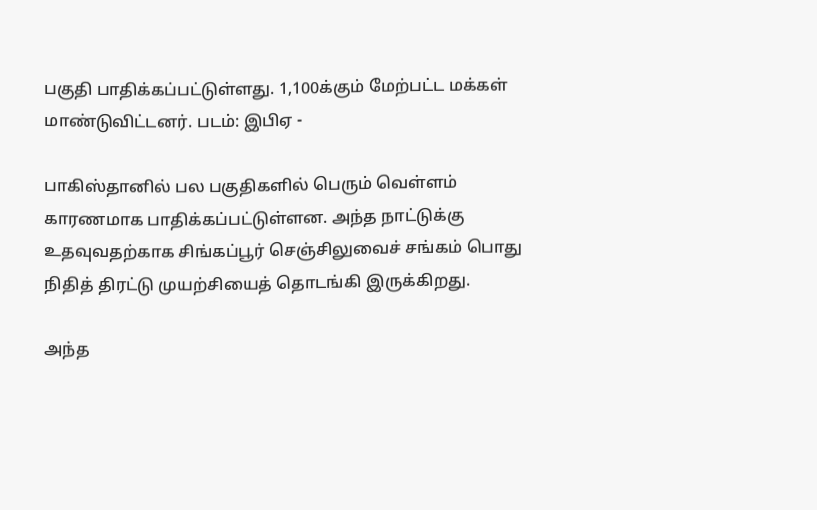பகுதி பாதிக்கப்பட்டுள்ளது. 1,100க்கும் மேற்பட்ட மக்கள் மாண்டுவிட்டனர். படம்: இபிஏ -

பாகிஸ்தானில் பல பகுதிகளில் பெரும் வெள்ளம் காரணமாக பாதிக்கப்பட்டுள்ளன. அந்த நாட்டுக்கு உதவுவதற்காக சிங்கப்பூர் செஞ்சிலுவைச் சங்கம் பொது நிதித் திரட்டு முயற்சியைத் தொடங்கி இருக்கிறது.

அந்த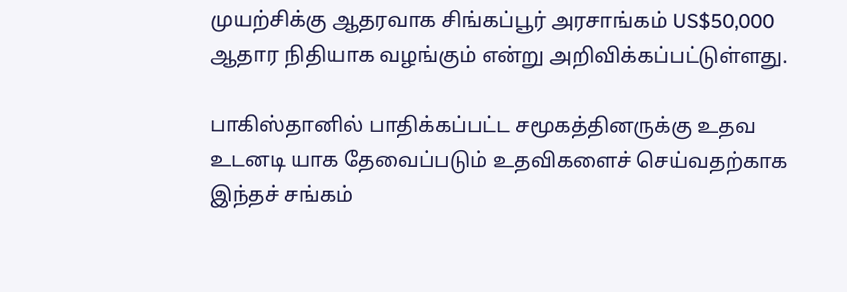முயற்சிக்கு ஆதரவாக சிங்கப்பூர் அரசாங்கம் US$50,000 ஆதார நிதியாக வழங்கும் என்று அறிவிக்கப்பட்டுள்ளது.

பாகிஸ்தானில் பாதிக்கப்பட்ட சமூகத்தினருக்கு உதவ உடனடி யாக தேவைப்படும் உதவிகளைச் செய்வதற்காக இந்தச் சங்கம்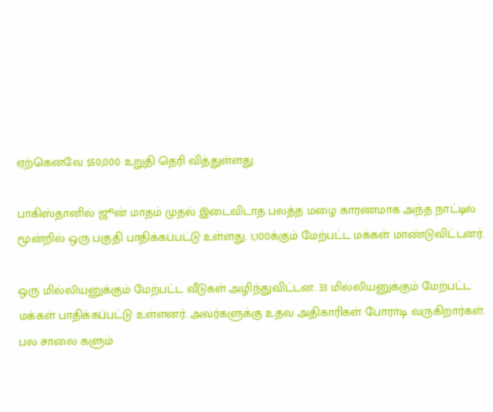ஏற்கெனவே $50,000 உறுதி தெரி வித்துள்ளது.

பாகிஸ்தானில் ஜூன் மாதம் முதல் இடைவிடாத பலத்த மழை காரணமாக அந்த நாட்டில் மூன்றில் ஒரு பகுதி பாதிக்கப்பட்டு உள்ளது. 1,100க்கும் மேற்பட்ட மக்கள் மாண்டுவிட்டனர்.

ஒரு மில்லியனுக்கும் மேற்பட்ட வீடுகள் அழிந்துவிட்டன. 33 மில்லியனுக்கும் மேற்பட்ட மக்கள் பாதிக்கப்பட்டு உள்ளனர். அவர்களுக்கு உதவ அதிகாரிகள் போராடி வருகிறார்கள். பல சாலை களும்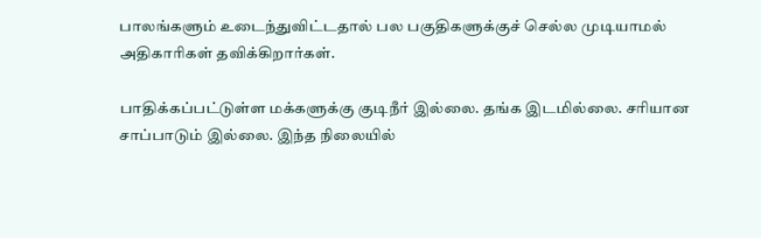பாலங்களும் உடைந்துவிட்டதால் பல பகுதிகளுக்குச் செல்ல முடியாமல் அதிகாரிகள் தவிக்கிறார்கள்.

பாதிக்கப்பட்டுள்ள மக்களுக்கு குடிநீர் இல்லை. தங்க இடமில்லை. சரியான சாப்பாடும் இல்லை. இந்த நிலையில்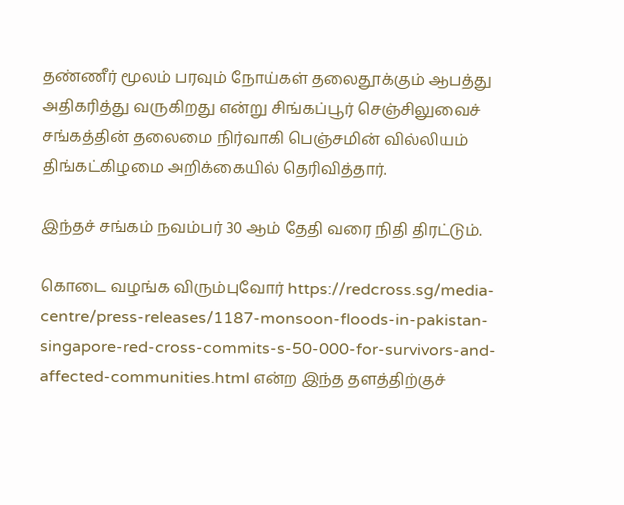தண்ணீர் மூலம் பரவும் நோய்கள் தலைதூக்கும் ஆபத்து அதிகரித்து வருகிறது என்று சிங்கப்பூர் செஞ்சிலுவைச் சங்கத்தின் தலைமை நிர்வாகி பெஞ்சமின் வில்லியம் திங்கட்கிழமை அறிக்கையில் தெரிவித்தார்.

இந்தச் சங்கம் நவம்பர் 30 ஆம் தேதி வரை நிதி திரட்டும்.

கொடை வழங்க விரும்புவோர் https://redcross.sg/media-centre/press-releases/1187-monsoon-floods-in-pakistan-singapore-red-cross-commits-s-50-000-for-survivors-and-affected-communities.html என்ற இந்த தளத்திற்குச்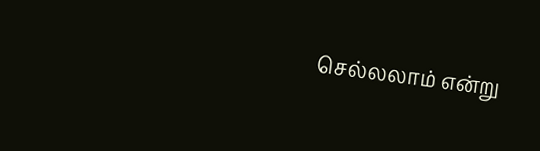செல்லலாம் என்று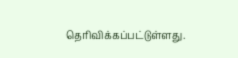தெரிவிக்கப்பட்டுள்ளது.